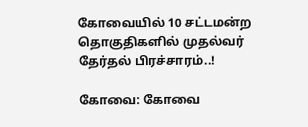கோவையில் 10 சட்டமன்ற தொகுதிகளில் முதல்வர் தேர்தல் பிரச்சாரம்..!

கோவை: கோவை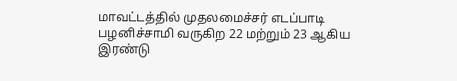மாவட்டத்தில் முதலமைச்சர் எடப்பாடி பழனிச்சாமி வருகிற 22 மற்றும் 23 ஆகிய இரண்டு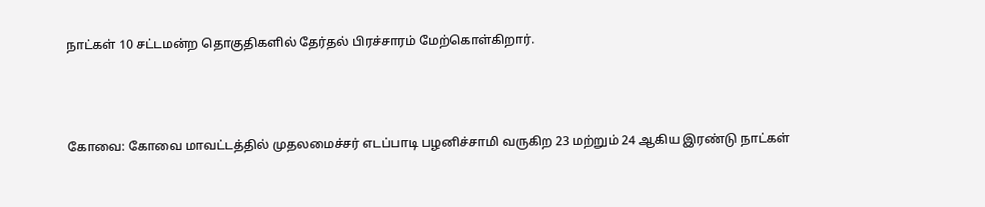நாட்கள் 10 சட்டமன்ற தொகுதிகளில் தேர்தல் பிரச்சாரம் மேற்கொள்கிறார்.



கோவை: கோவை மாவட்டத்தில் முதலமைச்சர் எடப்பாடி பழனிச்சாமி வருகிற 23 மற்றும் 24 ஆகிய இரண்டு நாட்கள்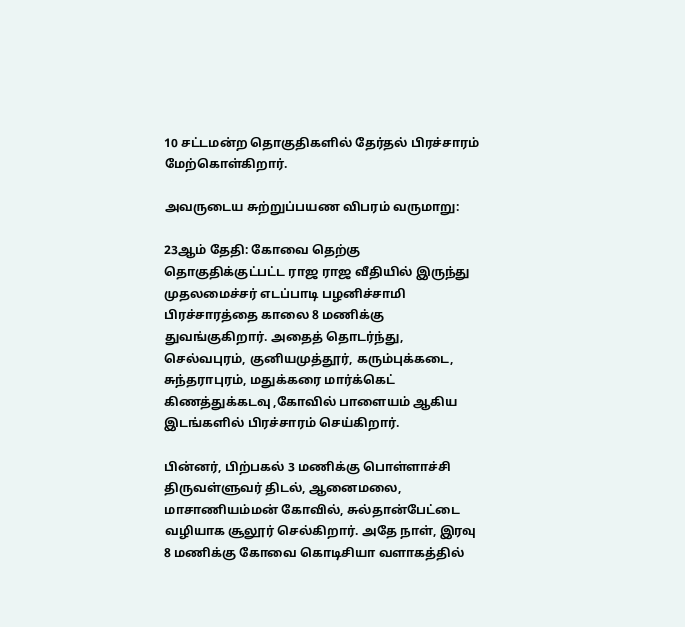10 சட்டமன்ற தொகுதிகளில் தேர்தல் பிரச்சாரம் மேற்கொள்கிறார்.

அவருடைய சுற்றுப்பயண விபரம் வருமாறு:

23ஆம் தேதி: கோவை தெற்கு தொகுதிக்குட்பட்ட ராஜ ராஜ வீதியில் இருந்து முதலமைச்சர் எடப்பாடி பழனிச்சாமி பிரச்சாரத்தை காலை 8 மணிக்கு துவங்குகிறார். அதைத் தொடர்ந்து, செல்வபுரம், குனியமுத்தூர், கரும்புக்கடை, சுந்தராபுரம், மதுக்கரை மார்க்கெட் கிணத்துக்கடவு ,கோவில் பாளையம் ஆகிய இடங்களில் பிரச்சாரம் செய்கிறார்.

பின்னர், பிற்பகல் 3 மணிக்கு பொள்ளாச்சி திருவள்ளுவர் திடல், ஆனைமலை, மாசாணியம்மன் கோவில், சுல்தான்பேட்டை வழியாக சூலூர் செல்கிறார். அதே நாள், இரவு 8 மணிக்கு கோவை கொடிசியா வளாகத்தில்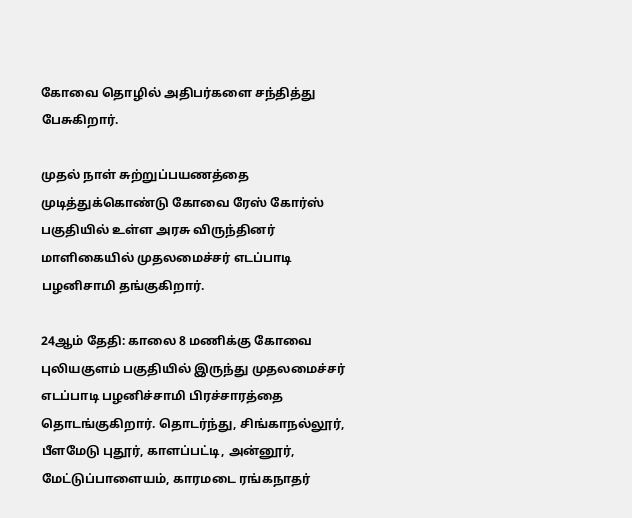கோவை தொழில் அதிபர்களை சந்தித்து பேசுகிறார்.

முதல் நாள் சுற்றுப்பயணத்தை முடித்துக்கொண்டு கோவை ரேஸ் கோர்ஸ் பகுதியில் உள்ள அரசு விருந்தினர் மாளிகையில் முதலமைச்சர் எடப்பாடி பழனிசாமி தங்குகிறார்.

24ஆம் தேதி: காலை 8 மணிக்கு கோவை புலியகுளம் பகுதியில் இருந்து முதலமைச்சர் எடப்பாடி பழனிச்சாமி பிரச்சாரத்தை தொடங்குகிறார். தொடர்ந்து, சிங்காநல்லூர், பீளமேடு புதூர், காளப்பட்டி, அன்னூர், மேட்டுப்பாளையம், காரமடை ரங்கநாதர்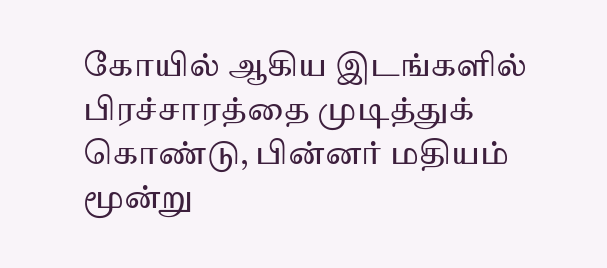கோயில் ஆகிய இடங்களில் பிரச்சாரத்தை முடித்துக் கொண்டு, பின்னர் மதியம் மூன்று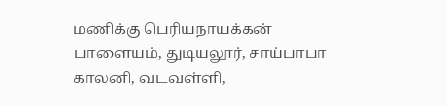மணிக்கு பெரியநாயக்கன் பாளையம், துடியலூர், சாய்பாபா காலனி, வடவள்ளி,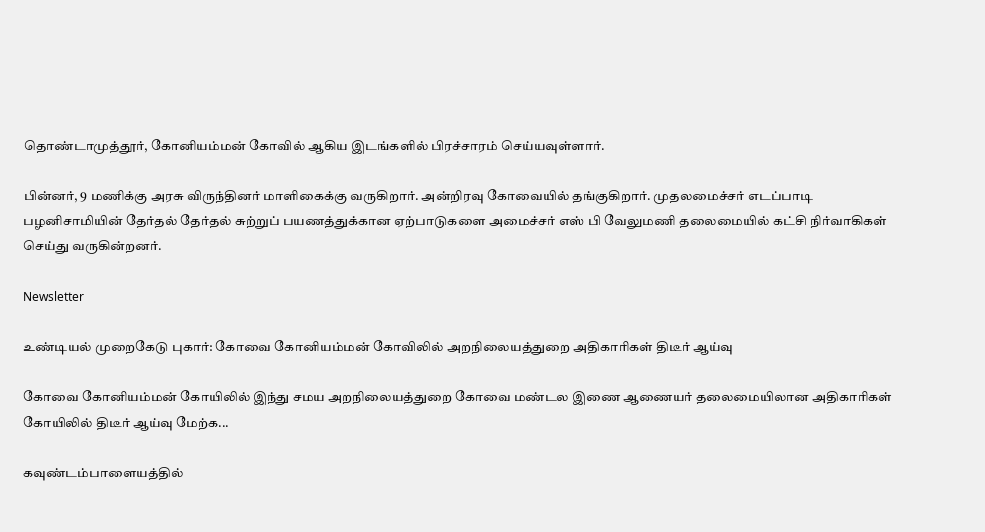தொண்டாமுத்தூர், கோனியம்மன் கோவில் ஆகிய இடங்களில் பிரச்சாரம் செய்யவுள்ளார்.

பின்னர், 9 மணிக்கு அரசு விருந்தினர் மாளிகைக்கு வருகிறார். அன்றிரவு கோவையில் தங்குகிறார். முதலமைச்சர் எடப்பாடி பழனிசாமியின் தேர்தல் தேர்தல் சுற்றுப் பயணத்துக்கான ஏற்பாடுகளை அமைச்சர் எஸ் பி வேலுமணி தலைமையில் கட்சி நிர்வாகிகள் செய்து வருகின்றனர்.

Newsletter

உண்டியல் முறைகேடு புகார்: கோவை கோனியம்மன் கோவிலில் அறநிலையத்துறை அதிகாரிகள் திடீர் ஆய்வு

கோவை கோனியம்மன் கோயிலில் இந்து சமய அறநிலையத்துறை கோவை மண்டல இணை ஆணையர் தலைமையிலான அதிகாரிகள் கோயிலில் திடீர் ஆய்வு மேற்க...

கவுண்டம்பாளையத்தில்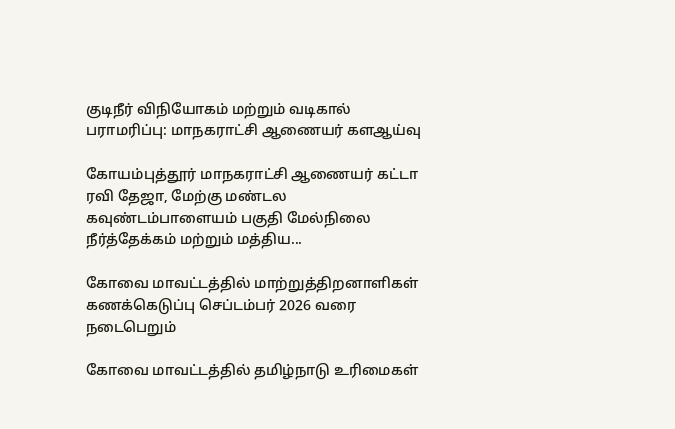குடிநீர் விநியோகம் மற்றும் வடிகால் பராமரிப்பு: மாநகராட்சி ஆணையர் களஆய்வு

கோயம்புத்தூர் மாநகராட்சி ஆணையர் கட்டா ரவி தேஜா, மேற்கு மண்டல கவுண்டம்பாளையம் பகுதி மேல்நிலை நீர்த்தேக்கம் மற்றும் மத்திய...

கோவை மாவட்டத்தில் மாற்றுத்திறனாளிகள் கணக்கெடுப்பு செப்டம்பர் 2026 வரை நடைபெறும்

கோவை மாவட்டத்தில் தமிழ்நாடு உரிமைகள்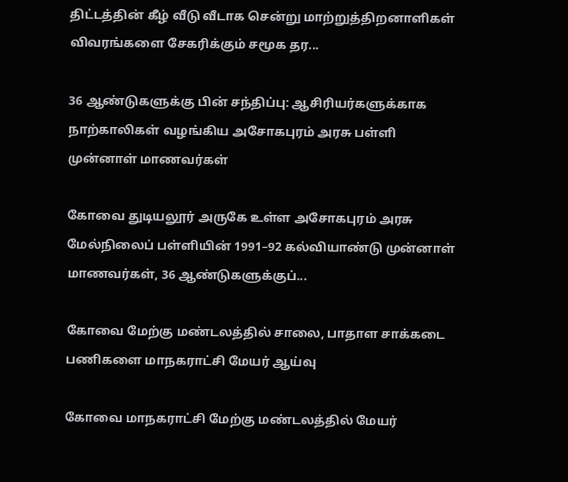திட்டத்தின் கீழ் வீடு வீடாக சென்று மாற்றுத்திறனாளிகள் விவரங்களை சேகரிக்கும் சமூக தர...

36 ஆண்டுகளுக்கு பின் சந்திப்பு: ஆசிரியர்களுக்காக நாற்காலிகள் வழங்கிய அசோகபுரம் அரசு பள்ளி முன்னாள் மாணவர்கள்

கோவை துடியலூர் அருகே உள்ள அசோகபுரம் அரசு மேல்நிலைப் பள்ளியின் 1991–92 கல்வியாண்டு முன்னாள் மாணவர்கள், 36 ஆண்டுகளுக்குப்...

கோவை மேற்கு மண்டலத்தில் சாலை, பாதாள சாக்கடை பணிகளை மாநகராட்சி மேயர் ஆய்வு

கோவை மாநகராட்சி மேற்கு மண்டலத்தில் மேயர்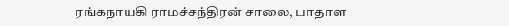ரங்கநாயகி ராமச்சந்திரன் சாலை, பாதாள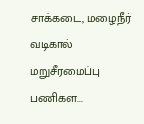சாக்கடை, மழைநீர் வடிகால் மறுசீரமைப்பு பணிகள...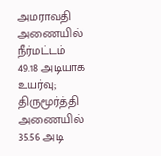அமராவதி அணையில் நீர்மட்டம் 49.18 அடியாக உயர்வு; திருமூர்த்தி அணையில் 35.56 அடி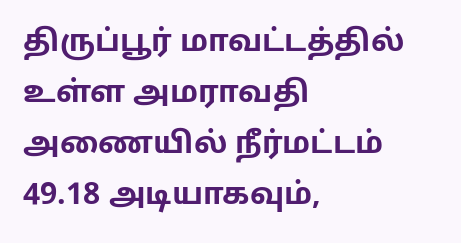திருப்பூர் மாவட்டத்தில் உள்ள அமராவதி அணையில் நீர்மட்டம் 49.18 அடியாகவும்,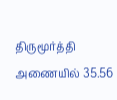திருமூர்த்தி அணையில் 35.56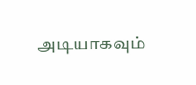அடியாகவும்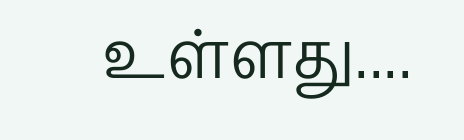உள்ளது....